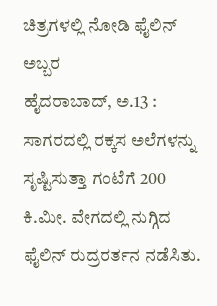ಚಿತ್ರಗಳಲ್ಲಿ ನೋಡಿ ಫೈಲಿನ್ ಅಬ್ಬರ
ಹೈದರಾಬಾದ್, ಅ.13 : ಸಾಗರದಲ್ಲಿ ರಕ್ಕಸ ಅಲೆಗಳನ್ನು ಸೃಷ್ಟಿಸುತ್ತಾ ಗಂಟೆಗೆ 200 ಕಿ.ಮೀ. ವೇಗದಲ್ಲಿ ನುಗ್ಗಿದ ಫೈಲಿನ್ ರುದ್ರರರ್ತನ ನಡೆಸಿತು.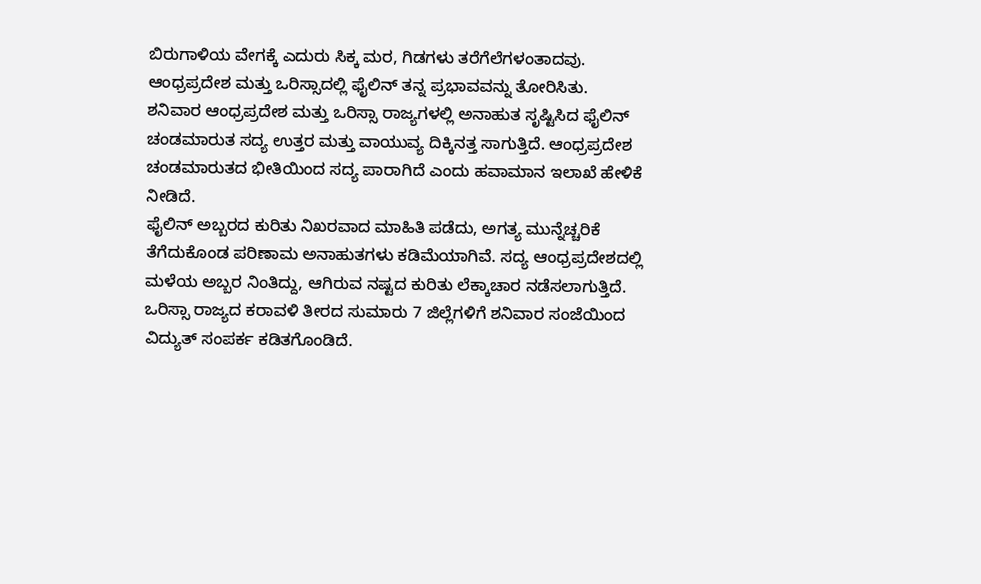ಬಿರುಗಾಳಿಯ ವೇಗಕ್ಕೆ ಎದುರು ಸಿಕ್ಕ ಮರ, ಗಿಡಗಳು ತರೆಗೆಲೆಗಳಂತಾದವು. ಆಂಧ್ರಪ್ರದೇಶ ಮತ್ತು ಒರಿಸ್ಸಾದಲ್ಲಿ ಫೈಲಿನ್ ತನ್ನ ಪ್ರಭಾವವನ್ನು ತೋರಿಸಿತು.
ಶನಿವಾರ ಆಂಧ್ರಪ್ರದೇಶ ಮತ್ತು ಒರಿಸ್ಸಾ ರಾಜ್ಯಗಳಲ್ಲಿ ಅನಾಹುತ ಸೃಷ್ಟಿಸಿದ ಫೈಲಿನ್ ಚಂಡಮಾರುತ ಸದ್ಯ ಉತ್ತರ ಮತ್ತು ವಾಯುವ್ಯ ದಿಕ್ಕಿನತ್ತ ಸಾಗುತ್ತಿದೆ. ಆಂಧ್ರಪ್ರದೇಶ ಚಂಡಮಾರುತದ ಭೀತಿಯಿಂದ ಸದ್ಯ ಪಾರಾಗಿದೆ ಎಂದು ಹವಾಮಾನ ಇಲಾಖೆ ಹೇಳಿಕೆ ನೀಡಿದೆ.
ಫೈಲಿನ್ ಅಬ್ಬರದ ಕುರಿತು ನಿಖರವಾದ ಮಾಹಿತಿ ಪಡೆದು, ಅಗತ್ಯ ಮುನ್ನೆಚ್ಚರಿಕೆ ತೆಗೆದುಕೊಂಡ ಪರಿಣಾಮ ಅನಾಹುತಗಳು ಕಡಿಮೆಯಾಗಿವೆ. ಸದ್ಯ ಆಂಧ್ರಪ್ರದೇಶದಲ್ಲಿ ಮಳೆಯ ಅಬ್ಬರ ನಿಂತಿದ್ದು, ಆಗಿರುವ ನಷ್ಟದ ಕುರಿತು ಲೆಕ್ಕಾಚಾರ ನಡೆಸಲಾಗುತ್ತಿದೆ.
ಒರಿಸ್ಸಾ ರಾಜ್ಯದ ಕರಾವಳಿ ತೀರದ ಸುಮಾರು 7 ಜಿಲ್ಲೆಗಳಿಗೆ ಶನಿವಾರ ಸಂಜೆಯಿಂದ ವಿದ್ಯುತ್ ಸಂಪರ್ಕ ಕಡಿತಗೊಂಡಿದೆ.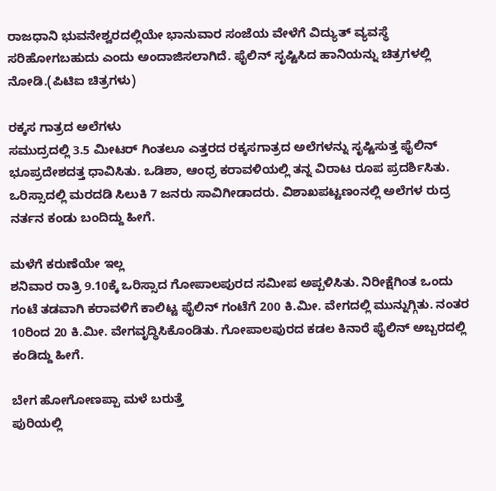ರಾಜಧಾನಿ ಭುವನೇಶ್ವರದಲ್ಲಿಯೇ ಭಾನುವಾರ ಸಂಜೆಯ ವೇಳೆಗೆ ವಿದ್ಯುತ್ ವ್ಯವಸ್ಥೆ ಸರಿಹೋಗಬಹುದು ಎಂದು ಅಂದಾಜಿಸಲಾಗಿದೆ. ಫೈಲಿನ್ ಸೃಷ್ಟಿಸಿದ ಹಾನಿಯನ್ನು ಚಿತ್ರಗಳಲ್ಲಿ ನೋಡಿ.(ಪಿಟಿಐ ಚಿತ್ರಗಳು)

ರಕ್ಕಸ ಗಾತ್ರದ ಅಲೆಗಳು
ಸಮುದ್ರದಲ್ಲಿ 3.5 ಮೀಟರ್ ಗಿಂತಲೂ ಎತ್ತರದ ರಕ್ಕಸಗಾತ್ರದ ಅಲೆಗಳನ್ನು ಸೃಷ್ಟಿಸುತ್ತ ಫೈಲಿನ್ ಭೂಪ್ರದೇಶದತ್ತ ಧಾವಿಸಿತು. ಒಡಿಶಾ, ಆಂಧ್ರ ಕರಾವಳಿಯಲ್ಲಿ ತನ್ನ ವಿರಾಟ ರೂಪ ಪ್ರದರ್ಶಿಸಿತು. ಒರಿಸ್ಸಾದಲ್ಲಿ ಮರದಡಿ ಸಿಲುಕಿ 7 ಜನರು ಸಾವಿಗೀಡಾದರು. ವಿಶಾಖಪಟ್ಟಣಂನಲ್ಲಿ ಅಲೆಗಳ ರುದ್ರ ನರ್ತನ ಕಂಡು ಬಂದಿದ್ದು ಹೀಗೆ.

ಮಳೆಗೆ ಕರುಣೆಯೇ ಇಲ್ಲ
ಶನಿವಾರ ರಾತ್ರಿ 9.10ಕ್ಕೆ ಒರಿಸ್ಸಾದ ಗೋಪಾಲಪುರದ ಸಮೀಪ ಅಪ್ಪಳಿಸಿತು. ನಿರೀಕ್ಷೆಗಿಂತ ಒಂದು ಗಂಟೆ ತಡವಾಗಿ ಕರಾವಳಿಗೆ ಕಾಲಿಟ್ಟ ಫೈಲಿನ್ ಗಂಟೆಗೆ 200 ಕಿ.ಮೀ. ವೇಗದಲ್ಲಿ ಮುನ್ನುಗ್ಗಿತು. ನಂತರ 10ರಿಂದ 20 ಕಿ.ಮೀ. ವೇಗವೃದ್ಧಿಸಿಕೊಂಡಿತು. ಗೋಪಾಲಪುರದ ಕಡಲ ಕಿನಾರೆ ಫೈಲಿನ್ ಅಬ್ಬರದಲ್ಲಿ ಕಂಡಿದ್ದು ಹೀಗೆ.

ಬೇಗ ಹೋಗೋಣಪ್ಪಾ ಮಳೆ ಬರುತ್ತೆ
ಪುರಿಯಲ್ಲಿ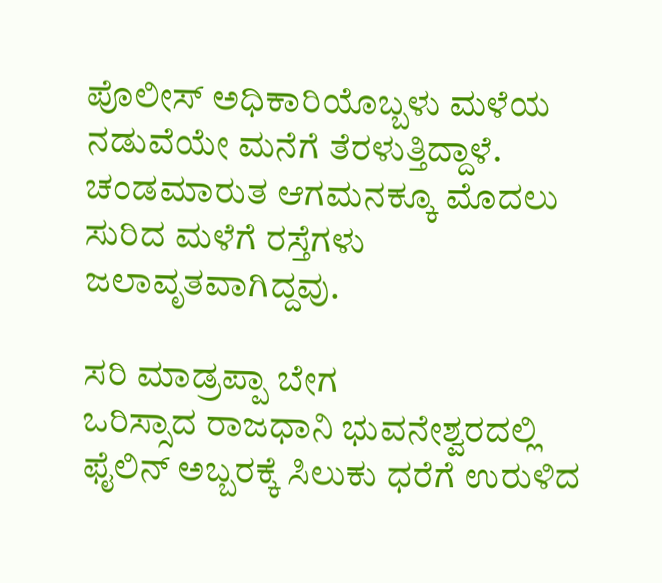ಪೊಲೀಸ್ ಅಧಿಕಾರಿಯೊಬ್ಬಳು ಮಳೆಯ ನಡುವೆಯೇ ಮನೆಗೆ ತೆರಳುತ್ತಿದ್ದಾಳೆ. ಚಂಡಮಾರುತ ಆಗಮನಕ್ಕೂ ಮೊದಲು ಸುರಿದ ಮಳೆಗೆ ರಸ್ತೆಗಳು ಜಲಾವೃತವಾಗಿದ್ದವು.

ಸರಿ ಮಾಡ್ರಪ್ಪಾ ಬೇಗ
ಒರಿಸ್ಸಾದ ರಾಜಧಾನಿ ಭುವನೇಶ್ವರದಲ್ಲಿ ಫೈಲಿನ್ ಅಬ್ಬರಕ್ಕೆ ಸಿಲುಕು ಧರೆಗೆ ಉರುಳಿದ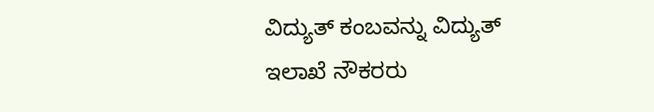ವಿದ್ಯುತ್ ಕಂಬವನ್ನು ವಿದ್ಯುತ್ ಇಲಾಖೆ ನೌಕರರು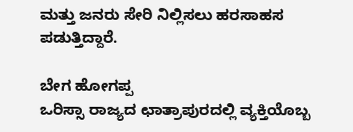ಮತ್ತು ಜನರು ಸೇರಿ ನಿಲ್ಲಿಸಲು ಹರಸಾಹಸ ಪಡುತ್ತಿದ್ದಾರೆ.

ಬೇಗ ಹೋಗಪ್ಪ
ಒರಿಸ್ಸಾ ರಾಜ್ಯದ ಛಾತ್ರಾಪುರದಲ್ಲಿ ವ್ಯಕ್ತಿಯೊಬ್ಬ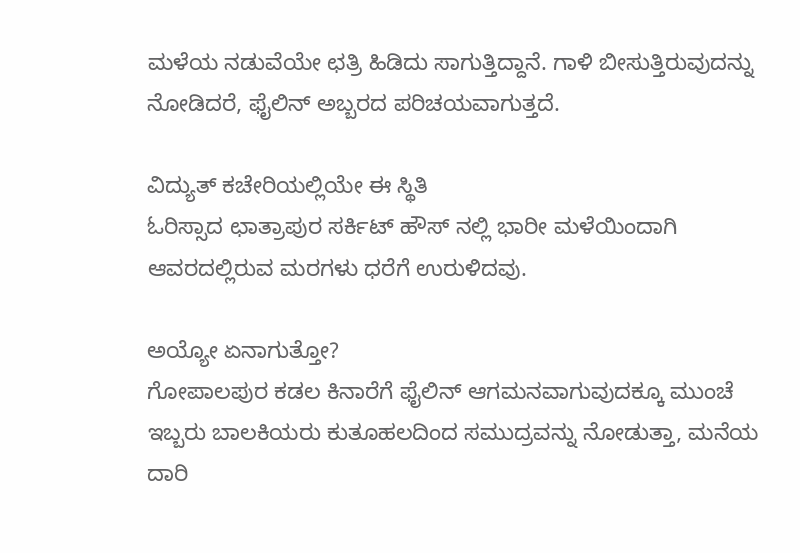ಮಳೆಯ ನಡುವೆಯೇ ಛತ್ರಿ ಹಿಡಿದು ಸಾಗುತ್ತಿದ್ದಾನೆ. ಗಾಳಿ ಬೀಸುತ್ತಿರುವುದನ್ನು ನೋಡಿದರೆ, ಫೈಲಿನ್ ಅಬ್ಬರದ ಪರಿಚಯವಾಗುತ್ತದೆ.

ವಿದ್ಯುತ್ ಕಚೇರಿಯಲ್ಲಿಯೇ ಈ ಸ್ಥಿತಿ
ಓರಿಸ್ಸಾದ ಛಾತ್ರಾಪುರ ಸರ್ಕಿಟ್ ಹೌಸ್ ನಲ್ಲಿ ಭಾರೀ ಮಳೆಯಿಂದಾಗಿ ಆವರದಲ್ಲಿರುವ ಮರಗಳು ಧರೆಗೆ ಉರುಳಿದವು.

ಅಯ್ಯೋ ಏನಾಗುತ್ತೋ?
ಗೋಪಾಲಪುರ ಕಡಲ ಕಿನಾರೆಗೆ ಫೈಲಿನ್ ಆಗಮನವಾಗುವುದಕ್ಕೂ ಮುಂಚೆ ಇಬ್ಬರು ಬಾಲಕಿಯರು ಕುತೂಹಲದಿಂದ ಸಮುದ್ರವನ್ನು ನೋಡುತ್ತಾ, ಮನೆಯ ದಾರಿ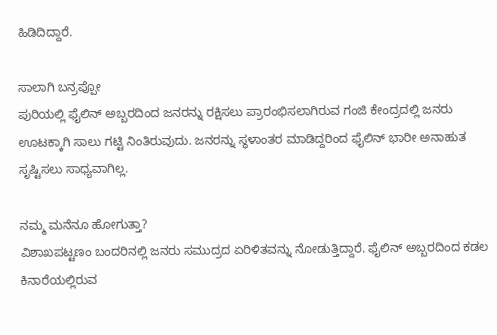ಹಿಡಿದಿದ್ದಾರೆ.

ಸಾಲಾಗಿ ಬನ್ರಪ್ಪೋ
ಪುರಿಯಲ್ಲಿ ಫೈಲಿನ್ ಅಬ್ಬರದಿಂದ ಜನರನ್ನು ರಕ್ಷಿಸಲು ಪ್ರಾರಂಭಿಸಲಾಗಿರುವ ಗಂಜಿ ಕೇಂದ್ರದಲ್ಲಿ ಜನರು ಊಟಕ್ಕಾಗಿ ಸಾಲು ಗಟ್ಟಿ ನಿಂತಿರುವುದು. ಜನರನ್ನು ಸ್ಥಳಾಂತರ ಮಾಡಿದ್ದರಿಂದ ಫೈಲಿನ್ ಭಾರೀ ಅನಾಹುತ ಸೃಷ್ಟಿಸಲು ಸಾಧ್ಯವಾಗಿಲ್ಲ.

ನಮ್ಮ ಮನೆನೂ ಹೋಗುತ್ತಾ?
ವಿಶಾಖಪಟ್ಟಣಂ ಬಂದರಿನಲ್ಲಿ ಜನರು ಸಮುದ್ರದ ಏರಿಳಿತವನ್ನು ನೋಡುತ್ತಿದ್ದಾರೆ. ಫೈಲಿನ್ ಅಬ್ಬರದಿಂದ ಕಡಲ ಕಿನಾರೆಯಲ್ಲಿರುವ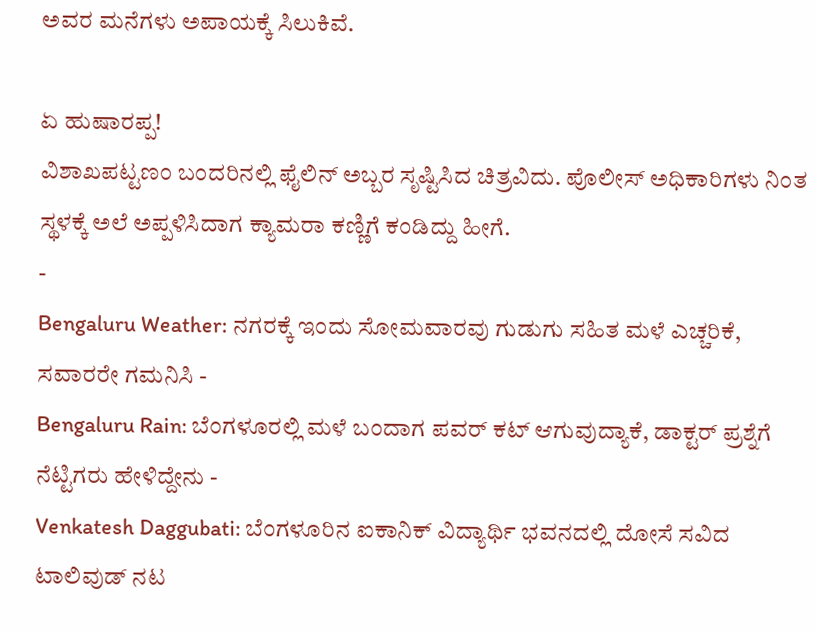ಅವರ ಮನೆಗಳು ಅಪಾಯಕ್ಕೆ ಸಿಲುಕಿವೆ.

ಏ ಹುಷಾರಪ್ಪ!
ವಿಶಾಖಪಟ್ಟಣಂ ಬಂದರಿನಲ್ಲಿ ಫೈಲಿನ್ ಅಬ್ಬರ ಸೃಷ್ಟಿಸಿದ ಚಿತ್ರವಿದು. ಪೊಲೀಸ್ ಅಧಿಕಾರಿಗಳು ನಿಂತ ಸ್ಥಳಕ್ಕೆ ಅಲೆ ಅಪ್ಪಳಿಸಿದಾಗ ಕ್ಯಾಮರಾ ಕಣ್ಣಿಗೆ ಕಂಡಿದ್ದು ಹೀಗೆ.
-
Bengaluru Weather: ನಗರಕ್ಕೆ ಇಂದು ಸೋಮವಾರವು ಗುಡುಗು ಸಹಿತ ಮಳೆ ಎಚ್ಚರಿಕೆ, ಸವಾರರೇ ಗಮನಿಸಿ -
Bengaluru Rain: ಬೆಂಗಳೂರಲ್ಲಿ ಮಳೆ ಬಂದಾಗ ಪವರ್ ಕಟ್ ಆಗುವುದ್ಯಾಕೆ, ಡಾಕ್ಟರ್ ಪ್ರಶ್ನೆಗೆ ನೆಟ್ಟಿಗರು ಹೇಳಿದ್ದೇನು -
Venkatesh Daggubati: ಬೆಂಗಳೂರಿನ ಐಕಾನಿಕ್ ವಿದ್ಯಾರ್ಥಿ ಭವನದಲ್ಲಿ ದೋಸೆ ಸವಿದ ಟಾಲಿವುಡ್ ನಟ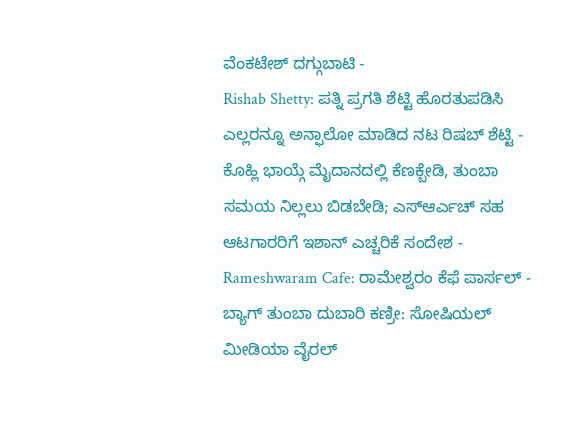ವೆಂಕಟೇಶ್ ದಗ್ಗುಬಾಟಿ -
Rishab Shetty: ಪತ್ನಿ ಪ್ರಗತಿ ಶೆಟ್ಟಿ ಹೊರತುಪಡಿಸಿ ಎಲ್ಲರನ್ನೂ ಅನ್ಫಾಲೋ ಮಾಡಿದ ನಟ ರಿಷಬ್ ಶೆಟ್ಟಿ -
ಕೊಹ್ಲಿ ಭಾಯ್ಗೆ ಮೈದಾನದಲ್ಲಿ ಕೆಣಕ್ಬೇಡಿ, ತುಂಬಾ ಸಮಯ ನಿಲ್ಲಲು ಬಿಡಬೇಡಿ; ಎಸ್ಆರ್ಎಚ್ ಸಹ ಆಟಗಾರರಿಗೆ ಇಶಾನ್ ಎಚ್ಚರಿಕೆ ಸಂದೇಶ -
Rameshwaram Cafe: ರಾಮೇಶ್ವರಂ ಕೆಫೆ ಪಾರ್ಸಲ್ - ಬ್ಯಾಗ್ ತುಂಬಾ ದುಬಾರಿ ಕಣ್ರೀ: ಸೋಷಿಯಲ್ ಮೀಡಿಯಾ ವೈರಲ್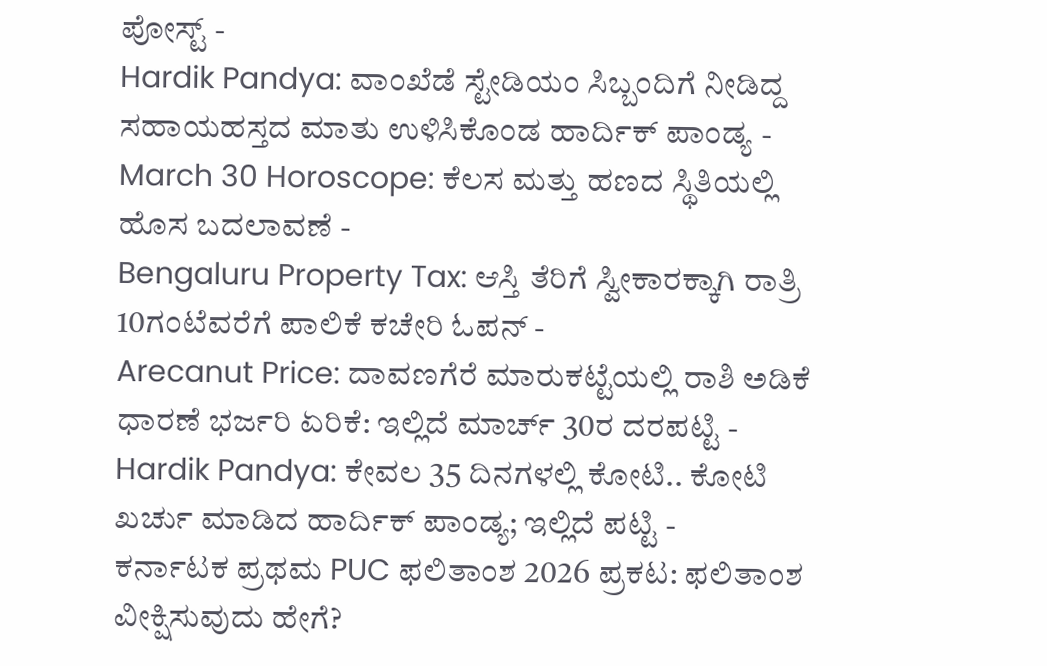ಪೋಸ್ಟ್ -
Hardik Pandya: ವಾಂಖೆಡೆ ಸ್ಟೇಡಿಯಂ ಸಿಬ್ಬಂದಿಗೆ ನೀಡಿದ್ದ ಸಹಾಯಹಸ್ತದ ಮಾತು ಉಳಿಸಿಕೊಂಡ ಹಾರ್ದಿಕ್ ಪಾಂಡ್ಯ -
March 30 Horoscope: ಕೆಲಸ ಮತ್ತು ಹಣದ ಸ್ಥಿತಿಯಲ್ಲಿ ಹೊಸ ಬದಲಾವಣೆ -
Bengaluru Property Tax: ಆಸ್ತಿ ತೆರಿಗೆ ಸ್ವೀಕಾರಕ್ಕಾಗಿ ರಾತ್ರಿ 10ಗಂಟೆವರೆಗೆ ಪಾಲಿಕೆ ಕಚೇರಿ ಓಪನ್ -
Arecanut Price: ದಾವಣಗೆರೆ ಮಾರುಕಟ್ಟೆಯಲ್ಲಿ ರಾಶಿ ಅಡಿಕೆ ಧಾರಣೆ ಭರ್ಜರಿ ಏರಿಕೆ: ಇಲ್ಲಿದೆ ಮಾರ್ಚ್ 30ರ ದರಪಟ್ಟಿ -
Hardik Pandya: ಕೇವಲ 35 ದಿನಗಳಲ್ಲಿ ಕೋಟಿ.. ಕೋಟಿ ಖರ್ಚು ಮಾಡಿದ ಹಾರ್ದಿಕ್ ಪಾಂಡ್ಯ; ಇಲ್ಲಿದೆ ಪಟ್ಟಿ -
ಕರ್ನಾಟಕ ಪ್ರಥಮ PUC ಫಲಿತಾಂಶ 2026 ಪ್ರಕಟ: ಫಲಿತಾಂಶ ವೀಕ್ಷಿಸುವುದು ಹೇಗೆ?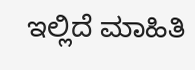ಇಲ್ಲಿದೆ ಮಾಹಿತಿ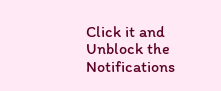Click it and Unblock the Notifications